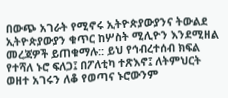በውጭ አገራት የሚኖሩ ኢትዮጵያውያንና ትውልደ ኢትዮጵያውያን ቁጥር ከሦስት ሚሊዮን እንደሚዘል መረጃዎች ይጠቁማሉ:: ይህ የኅብረተሰብ ክፍል የተሻለ ኑሮ ፍለጋ፤ በፖለቲካ ተጽእኖ፤ ለትምህርት ወዘተ አገሩን ለቆ የወጣና ኑሮውንም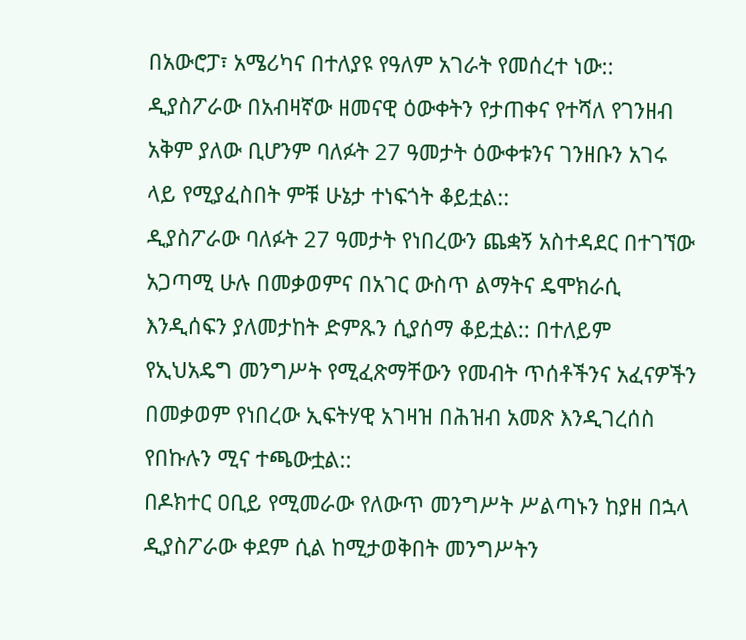በአውሮፓ፣ አሜሪካና በተለያዩ የዓለም አገራት የመሰረተ ነው:: ዲያስፖራው በአብዛኛው ዘመናዊ ዕውቀትን የታጠቀና የተሻለ የገንዘብ አቅም ያለው ቢሆንም ባለፉት 27 ዓመታት ዕውቀቱንና ገንዘቡን አገሩ ላይ የሚያፈስበት ምቹ ሁኔታ ተነፍጎት ቆይቷል::
ዲያስፖራው ባለፉት 27 ዓመታት የነበረውን ጨቋኝ አስተዳደር በተገኘው አጋጣሚ ሁሉ በመቃወምና በአገር ውስጥ ልማትና ዴሞክራሲ እንዲሰፍን ያለመታከት ድምጹን ሲያሰማ ቆይቷል:: በተለይም የኢህአዴግ መንግሥት የሚፈጽማቸውን የመብት ጥሰቶችንና አፈናዎችን በመቃወም የነበረው ኢፍትሃዊ አገዛዝ በሕዝብ አመጽ እንዲገረሰስ የበኩሉን ሚና ተጫውቷል::
በዶክተር ዐቢይ የሚመራው የለውጥ መንግሥት ሥልጣኑን ከያዘ በኋላ ዲያስፖራው ቀደም ሲል ከሚታወቅበት መንግሥትን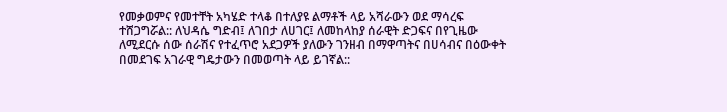የመቃወምና የመተቸት አካሄድ ተላቆ በተለያዩ ልማቶች ላይ አሻራውን ወደ ማሳረፍ ተሸጋግሯል:: ለህዳሴ ግድብ፤ ለገበታ ለሀገር፤ ለመከላከያ ሰራዊት ድጋፍና በየጊዜው ለሚደርሱ ሰው ሰራሽና የተፈጥሮ አደጋዎች ያለውን ገንዘብ በማዋጣትና በሀሳብና በዕውቀት በመደገፍ አገራዊ ግዴታውን በመወጣት ላይ ይገኛል::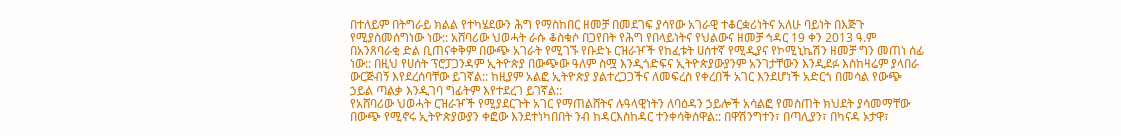በተለይም በትግራይ ክልል የተካሄደውን ሕግ የማስከበር ዘመቻ በመደገፍ ያሳየው አገራዊ ተቆርቋሪነትና አለሁ ባይነት በእጅጉ የሚያስመሰግነው ነው:: አሸባሪው ህወሓት ራሱ ቆስቁሶ በጋየበት የሕግ የበላይነትና የህልውና ዘመቻ ኅዳር 19 ቀን 2013 ዓ.ም በአንጸባራቂ ድል ቢጠናቀቅም በውጭ አገራት የሚገኙ የቡድኑ ርዝራዦች የከፈቱት ሀሰተኛ የሚዲያና የኮሚኒኬሽን ዘመቻ ግን መጠነ ሰፊ ነው:: በዚህ የሀሰት ፕሮፓጋንዳም ኢትዮጵያ በውጭው ዓለም ስሟ እንዲጎድፍና ኢትዮጵያውያንም አንገታቸውን እንዲደፉ እስከዛሬም ያላበራ ውርጅብኝ እየደረሰባቸው ይገኛል:: ከዚያም አልፎ ኢትዮጵያ ያልተረጋጋችና ለመፍረስ የቀረበች አገር እንደሆነች አድርጎ በመሳል የውጭ ኃይል ጣልቃ እንዲገባ ግፊትም እየተደረገ ይገኛል::
የአሸባሪው ህወሓት ርዝራዦች የሚያደርጉት አገር የማጠልሸትና ሉዓላዊነትን ለባዕዳን ኃይሎች አሳልፎ የመስጠት ክህደት ያሳመማቸው በውጭ የሚኖሩ ኢትዮጵያውያን ቀፎው እንደተነካበበት ንብ ከዳርእስከዳር ተንቀሳቅሰዋል:: በዋሽንግተን፣ በጣሊያን፣ በካናዳ ኦታዋ፣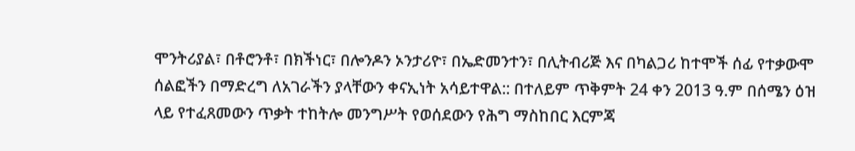ሞንትሪያል፣ በቶሮንቶ፣ በክችነር፣ በሎንዶን ኦንታሪዮ፣ በኤድመንተን፣ በሊትብሪጅ እና በካልጋሪ ከተሞች ሰፊ የተቃውሞ ሰልፎችን በማድረግ ለአገራችን ያላቸውን ቀናኢነት አሳይተዋል:: በተለይም ጥቅምት 24 ቀን 2013 ዓ.ም በሰሜን ዕዝ ላይ የተፈጸመውን ጥቃት ተከትሎ መንግሥት የወሰደውን የሕግ ማስከበር እርምጃ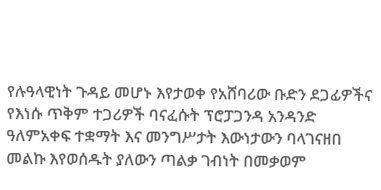የሉዓላዊነት ጉዳይ መሆኑ እየታወቀ የአሸባሪው ቡድን ደጋፊዎችና የእነሱ ጥቅም ተጋሪዎች ባናፈሱት ፕሮፓጋንዳ አንዳንድ ዓለምአቀፍ ተቋማት እና መንግሥታት እውነታውን ባላገናዘበ መልኩ እየወሰዱት ያለውን ጣልቃ ገብነት በመቃወም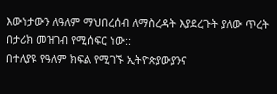እውነታውን ለዓለም ማህበረሰብ ለማስረዳት እያደረጉት ያለው ጥረት በታሪክ መዝገብ የሚሰፍር ነው::
በተለያዩ የዓለም ክፍል የሚገኙ ኢትዮጵያውያንና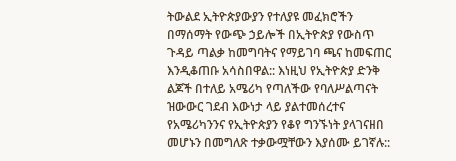ትውልደ ኢትዮጵያውያን የተለያዩ መፈክሮችን በማሰማት የውጭ ኃይሎች በኢትዮጵያ የውስጥ ጉዳይ ጣልቃ ከመግባትና የማይገባ ጫና ከመፍጠር እንዲቆጠቡ አሳስበዋል:: እነዚህ የኢትዮጵያ ድንቅ ልጆች በተለይ አሜሪካ የጣለችው የባለሥልጣናት ዝውውር ገደብ እውነታ ላይ ያልተመሰረተና የአሜሪካንንና የኢትዮጵያን የቆየ ግንኙነት ያላገናዘበ መሆኑን በመግለጽ ተቃውሟቸውን እያሰሙ ይገኛሉ::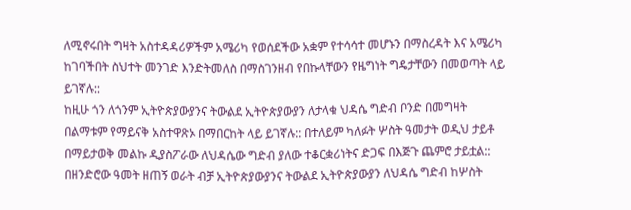ለሚኖሩበት ግዛት አስተዳዳሪዎችም አሜሪካ የወሰደችው አቋም የተሳሳተ መሆኑን በማስረዳት እና አሜሪካ ከገባችበት ስህተት መንገድ እንድትመለስ በማስገንዘብ የበኩላቸውን የዜግነት ግዴታቸውን በመወጣት ላይ ይገኛሉ::
ከዚሁ ጎን ለጎንም ኢትዮጵያውያንና ትውልደ ኢትዮጵያውያን ለታላቁ ህዳሴ ግድብ ቦንድ በመግዛት በልማቱም የማይናቅ አስተዋጽኦ በማበርከት ላይ ይገኛሉ:: በተለይም ካለፉት ሦስት ዓመታት ወዲህ ታይቶ በማይታወቅ መልኩ ዲያስፖራው ለህዳሴው ግድብ ያለው ተቆርቋሪነትና ድጋፍ በእጅጉ ጨምሮ ታይቷል:: በዘንድሮው ዓመት ዘጠኝ ወራት ብቻ ኢትዮጵያውያንና ትውልደ ኢትዮጵያውያን ለህዳሴ ግድብ ከሦስት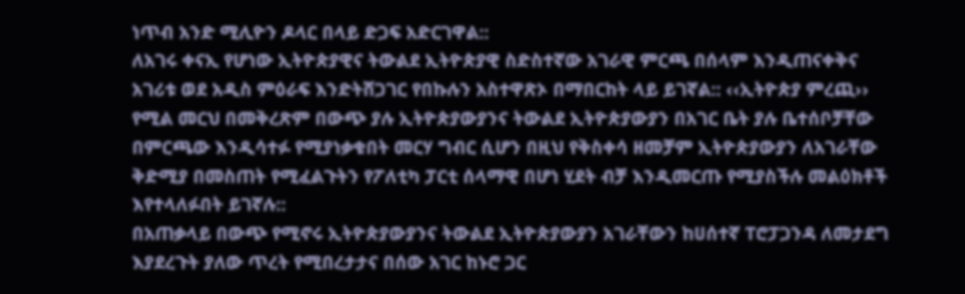ነጥብ አንድ ሚሊዮን ዶላር በላይ ድጋፍ አድርገዋል::
ለአገሩ ቀናኢ የሆነው ኢትዮጵያዊና ትውልደ ኢትዮጵያዊ ስድስተኛው አገራዊ ምርጫ በሰላም እንዲጠናቀቅና አገሪቱ ወደ አዲስ ምዕራፍ እንድትሸጋገር የበኩሉን አስተዋጽኦ በማበርከት ላይ ይገኛል:: ‹‹ኢትዮጵያ ምረጪ›› የሚል መርህ በመቅረጽም በውጭ ያሉ ኢትዮጵያውያንና ትውልደ ኢትዮጵያውያን በአገር ቤት ያሉ ቤተሰቦቻቸው በምርጫው እንዲሳተፉ የሚያነቃቁበት መርሃ ግብር ሲሆን በዚህ የቅስቀሳ ዘመቻም ኢትዮጵያውያን ለአገራቸው ቅድሚያ በመስጠት የሚፈልጉትን የፖለቲካ ፓርቲ ሰላማዊ በሆነ ሂደት ብቻ እንዲመርጡ የሚያስችሉ መልዕክቶች እየተላለፉበት ይገኛሉ::
በአጠቃላይ በውጭ የሚኖሩ ኢትዮጵያውያንና ትውልደ ኢትዮጵያውያን አገራቸውን ከሀሰተኛ ፐሮፓጋንዳ ለመታደግ እያደረጉት ያለው ጥረት የሚበረታታና በሰው አገር ከኑሮ ጋር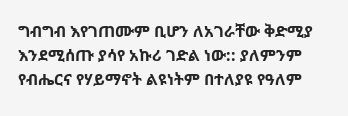ግብግብ እየገጠሙም ቢሆን ለአገራቸው ቅድሚያ እንደሚሰጡ ያሳየ አኩሪ ገድል ነው:: ያለምንም የብሔርና የሃይማኖት ልዩነትም በተለያዩ የዓለም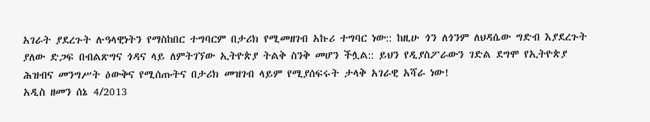አገራት ያደረጉት ሉዓላዊነትን የማስከበር ተግባርም በታሪክ የሚመዘገብ አኩሪ ተግባር ነው:: ከዚሁ ጎን ለጎንም ለህዳሴው ግድብ እያደረጉት ያለው ድጋፍ በብልጽግና ጎዳና ላይ ለምትገኘው ኢትዮጵያ ትልቅ ስንቅ መሆን ችሏል:: ይህን የዲያስፖራውን ገድል ደግሞ የኢትዮጵያ ሕዝብና መንግሥት ዕውቅና የሚሰጡትና በታሪክ መዝገብ ላይም የሚያሰፍሩት ታላቅ አገራዊ አሻራ ነው!
አዲስ ዘመን ሰኔ 4/2013